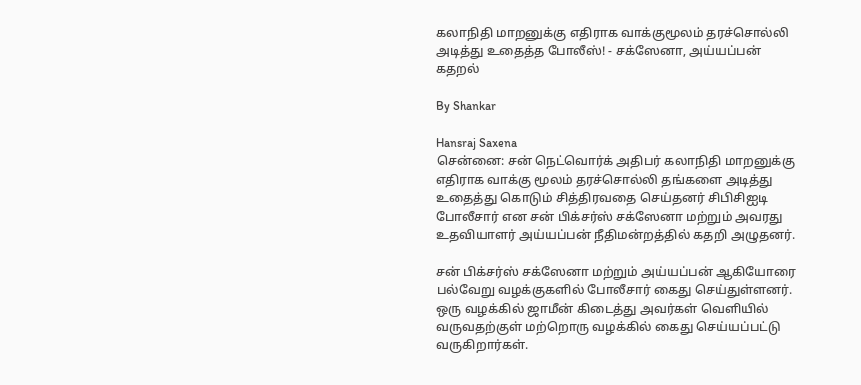கலாநிதி மாறனுக்கு எதிராக வாக்குமூலம் தரச்சொல்லி அடித்து உதைத்த போலீஸ்! - சக்ஸேனா, அய்யப்பன் கதறல்

By Shankar

Hansraj Saxena
சென்னை: சன் நெட்வொர்க் அதிபர் கலாநிதி மாறனுக்கு எதிராக வாக்கு மூலம் தரச்சொல்லி தங்களை அடித்து உதைத்து கொடும் சித்திரவதை செய்தனர் சிபிசிஐடி போலீசார் என சன் பிக்சர்ஸ் சக்ஸேனா மற்றும் அவரது உதவியாளர் அய்யப்பன் நீதிமன்றத்தில் கதறி அழுதனர்.

சன் பிக்சர்ஸ் சக்ஸேனா மற்றும் அய்யப்பன் ஆகியோரை பல்வேறு வழக்குகளில் போலீசார் கைது செய்துள்ளனர். ஒரு வழக்கில் ஜாமீன் கிடைத்து அவர்கள் வெளியில் வருவதற்குள் மற்றொரு வழக்கில் கைது செய்யப்பட்டு வருகிறார்கள்.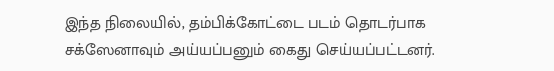இந்த நிலையில், தம்பிக்கோட்டை படம் தொடர்பாக சக்ஸேனாவும் அய்யப்பனும் கைது செய்யப்பட்டனர்.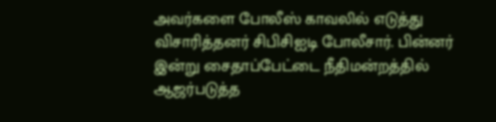அவர்களை போலீஸ் காவலில் எடுத்து விசாரித்தனர் சிபிசிஐடி போலீசார். பின்னர் இன்று சைதாப்பேட்டை நீதிமன்றத்தில் ஆஜர்படுத்த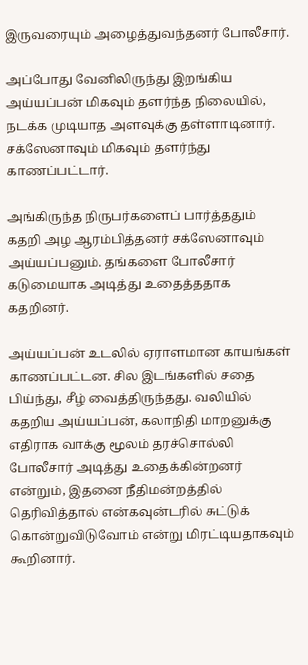இருவரையும் அழைத்துவந்தனர் போலீசார்.

அப்போது வேனிலிருந்து இறங்கிய அய்யப்பன் மிகவும் தளர்ந்த நிலையில், நடக்க முடியாத அளவுக்கு தள்ளாடினார். சக்ஸேனாவும் மிகவும் தளர்ந்து காணப்பட்டார்.

அங்கிருந்த நிருபர்களைப் பார்த்ததும் கதறி அழ ஆரம்பித்தனர் சக்ஸேனாவும் அய்யப்பனும். தங்களை போலீசார் கடுமையாக அடித்து உதைத்ததாக கதறினர்.

அய்யப்பன் உடலில் ஏராளமான காயங்கள் காணப்பட்டன. சில இடங்களில் சதை பிய்ந்து, சீழ் வைத்திருந்தது. வலியில் கதறிய அய்யப்பன், கலாநிதி மாறனுக்கு எதிராக வாக்கு மூலம் தரச்சொல்லி போலீசார் அடித்து உதைக்கின்றனர் என்றும், இதனை நீதிமன்றத்தில் தெரிவித்தால் என்கவுன்டரில் சுட்டுக் கொன்றுவிடுவோம் என்று மிரட்டியதாகவும் கூறினார்.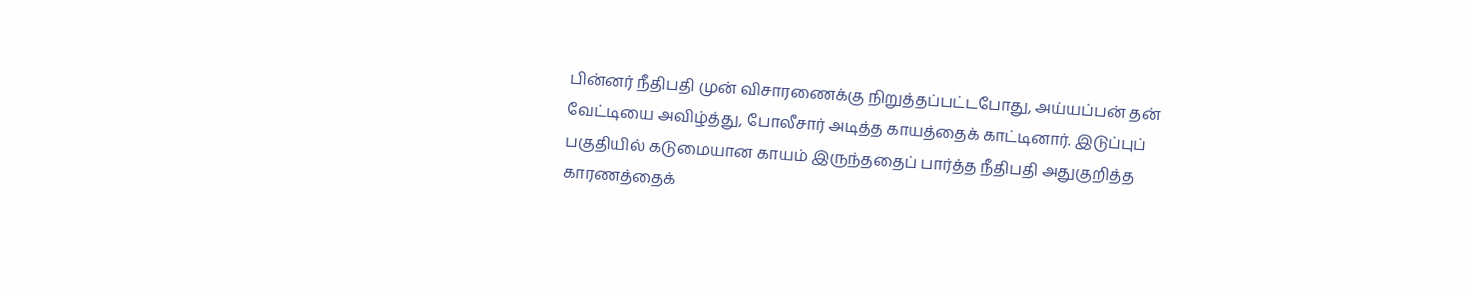பின்னர் நீதிபதி முன் விசாரணைக்கு நிறுத்தப்பட்டபோது, அய்யப்பன் தன் வேட்டியை அவிழ்த்து, போலீசார் அடித்த காயத்தைக் காட்டினார். இடுப்புப் பகுதியில் கடுமையான காயம் இருந்ததைப் பார்த்த நீதிபதி அதுகுறித்த காரணத்தைக்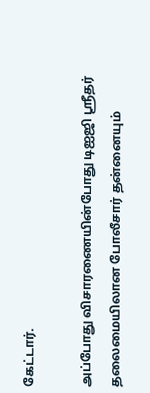கேட்டார்.

அப்போது விசாரணையின்போது டிஐஜி ஸ்ரீதர் தலைமையிலான போலீசார் தன்னையும்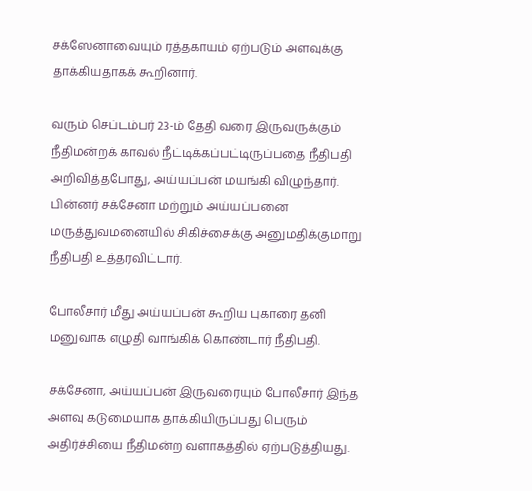சக்ஸேனாவையும் ரத்தகாயம் ஏற்படும் அளவுக்கு தாக்கியதாகக் கூறினார்.

வரும் செப்டம்பர் 23-ம் தேதி வரை இருவருக்கும் நீதிமன்றக் காவல் நீட்டிக்கப்பட்டிருப்பதை நீதிபதி அறிவித்தபோது, அய்யப்பன் மயங்கி விழுந்தார். பின்னர் சக்சேனா மற்றும் அய்யப்பனை மருத்துவமனையில் சிகிச்சைக்கு அனுமதிக்குமாறு நீதிபதி உத்தரவிட்டார்.

போலீசார் மீது அய்யப்பன் கூறிய புகாரை தனி மனுவாக எழுதி வாங்கிக் கொண்டார் நீதிபதி.

சக்சேனா, அய்யப்பன் இருவரையும் போலீசார் இந்த அளவு கடுமையாக தாக்கியிருப்பது பெரும் அதிர்ச்சியை நீதிமன்ற வளாகத்தில் ஏற்படுத்தியது.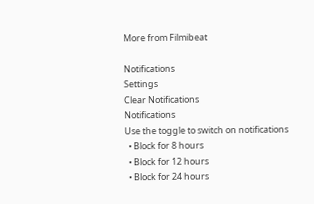More from Filmibeat

Notifications
Settings
Clear Notifications
Notifications
Use the toggle to switch on notifications
  • Block for 8 hours
  • Block for 12 hours
  • Block for 24 hours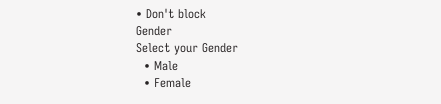• Don't block
Gender
Select your Gender
  • Male
  • Female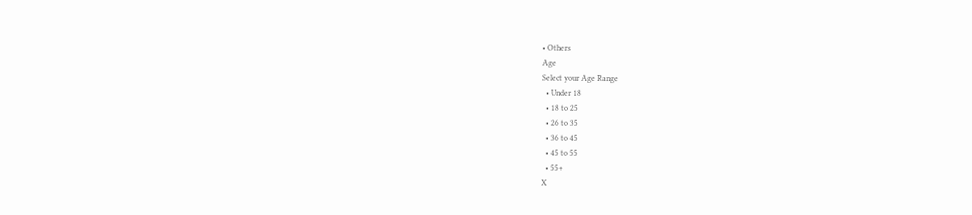• Others
Age
Select your Age Range
  • Under 18
  • 18 to 25
  • 26 to 35
  • 36 to 45
  • 45 to 55
  • 55+
X